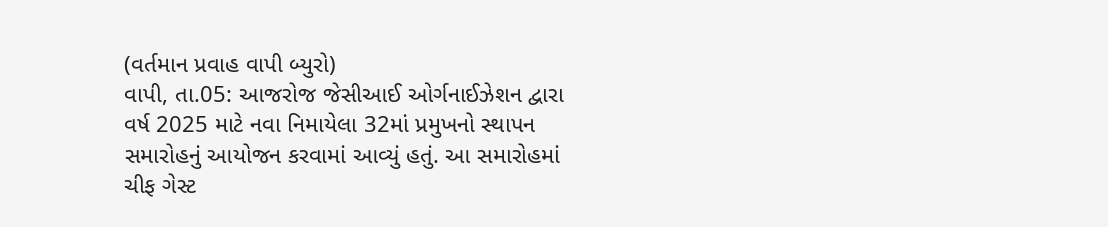(વર્તમાન પ્રવાહ વાપી બ્યુરો)
વાપી, તા.05: આજરોજ જેસીઆઈ ઓર્ગનાઈઝેશન દ્વારા વર્ષ 2025 માટે નવા નિમાયેલા 32માં પ્રમુખનો સ્થાપન સમારોહનું આયોજન કરવામાં આવ્યું હતું. આ સમારોહમાં ચીફ ગેસ્ટ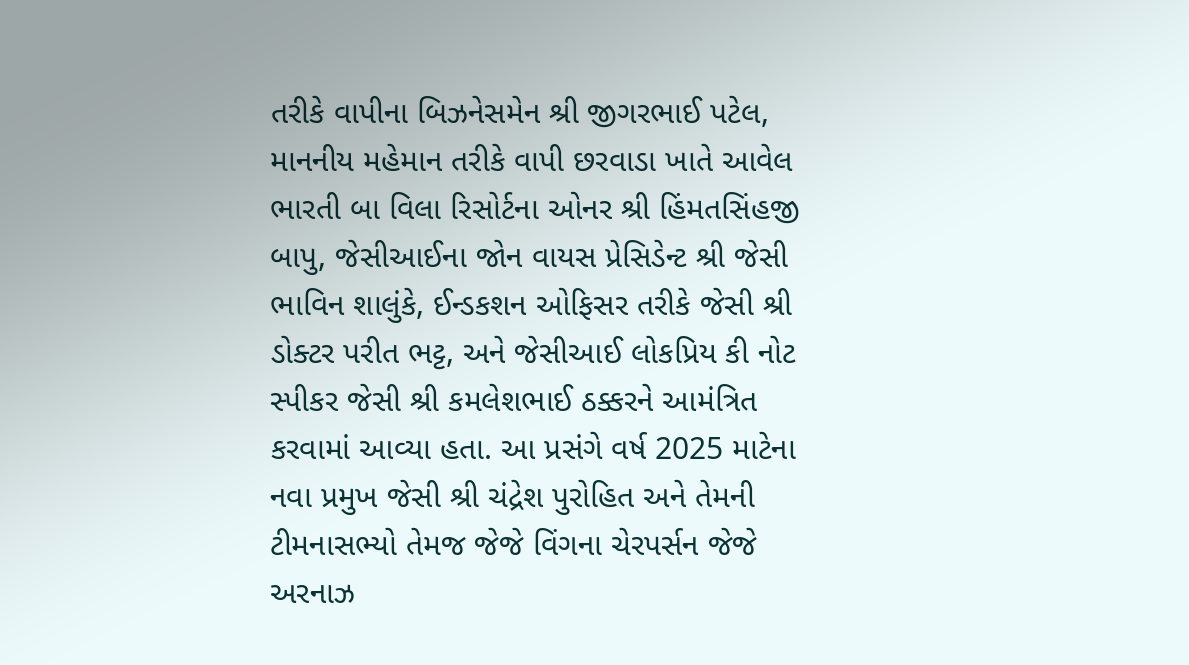તરીકે વાપીના બિઝનેસમેન શ્રી જીગરભાઈ પટેલ, માનનીય મહેમાન તરીકે વાપી છરવાડા ખાતે આવેલ ભારતી બા વિલા રિસોર્ટના ઓનર શ્રી હિંમતસિંહજી બાપુ, જેસીઆઈના જોન વાયસ પ્રેસિડેન્ટ શ્રી જેસી ભાવિન શાલુંકે, ઈન્ડકશન ઓફિસર તરીકે જેસી શ્રી ડોક્ટર પરીત ભટ્ટ, અને જેસીઆઈ લોકપ્રિય કી નોટ સ્પીકર જેસી શ્રી કમલેશભાઈ ઠક્કરને આમંત્રિત કરવામાં આવ્યા હતા. આ પ્રસંગે વર્ષ 2025 માટેના નવા પ્રમુખ જેસી શ્રી ચંદ્રેશ પુરોહિત અને તેમની ટીમનાસભ્યો તેમજ જેજે વિંગના ચેરપર્સન જેજે અરનાઝ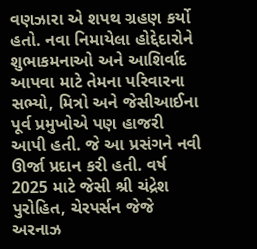વણઝારા એ શપથ ગ્રહણ કર્યો હતો. નવા નિમાયેલા હોદ્દેદારોને શુભાકમનાઓ અને આશિર્વાદ આપવા માટે તેમના પરિવારના સભ્યો, મિત્રો અને જેસીઆઈના પૂર્વ પ્રમુખોએ પણ હાજરી આપી હતી. જે આ પ્રસંગને નવી ઊર્જા પ્રદાન કરી હતી. વર્ષ 2025 માટે જેસી શ્રી ચંદ્રેશ પુરોહિત, ચેરપર્સન જેજે અરનાઝ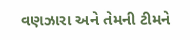વણઝારા અને તેમની ટીમને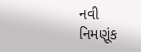નવી નિમણૂંક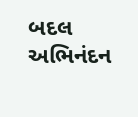બદલ અભિનંદન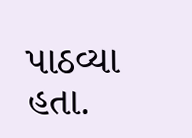પાઠવ્યા હતા.